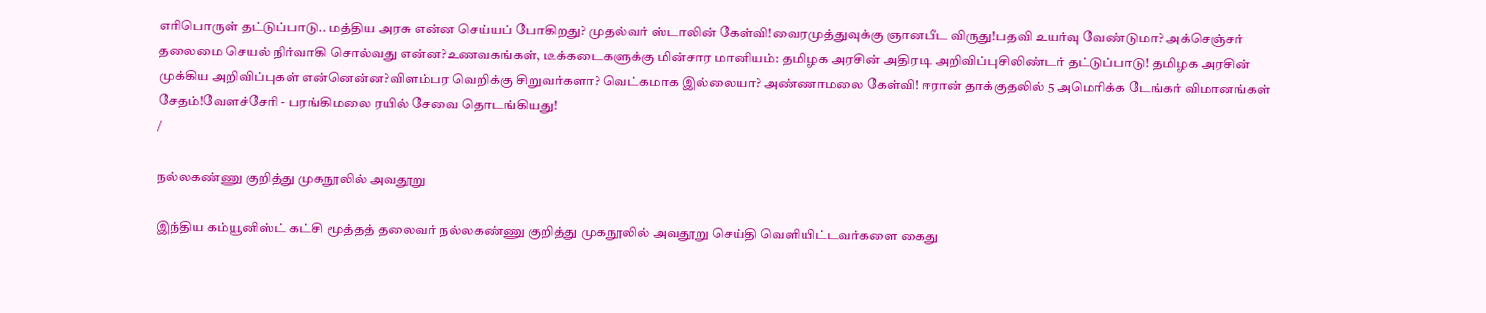எரிபொருள் தட்டுப்பாடு.. மத்திய அரசு என்ன செய்யப் போகிறது? முதல்வர் ஸ்டாலின் கேள்வி!வைரமுத்துவுக்கு ஞானபீட விருது!பதவி உயர்வு வேண்டுமா? அக்செஞ்சர் தலைமை செயல் நிர்வாகி சொல்வது என்ன?உணவகங்கள், டீக்கடைகளுக்கு மின்சார மானியம்: தமிழக அரசின் அதிரடி அறிவிப்புசிலிண்டர் தட்டுப்பாடு! தமிழக அரசின் முக்கிய அறிவிப்புகள் என்னென்ன?விளம்பர வெறிக்கு சிறுவர்களா? வெட்கமாக இல்லையா? அண்ணாமலை கேள்வி! ஈரான் தாக்குதலில் 5 அமெரிக்க டேங்கர் விமானங்கள் சேதம்!வேளச்சேரி - பரங்கிமலை ரயில் சேவை தொடங்கியது!
/

நல்லகண்ணு குறித்து முகநூலில் அவதூறு

இந்திய கம்யூனிஸ்ட் கட்சி மூத்தத் தலைவர் நல்லகண்ணு குறித்து முகநூலில் அவதூறு செய்தி வெளியிட்டவர்களை கைது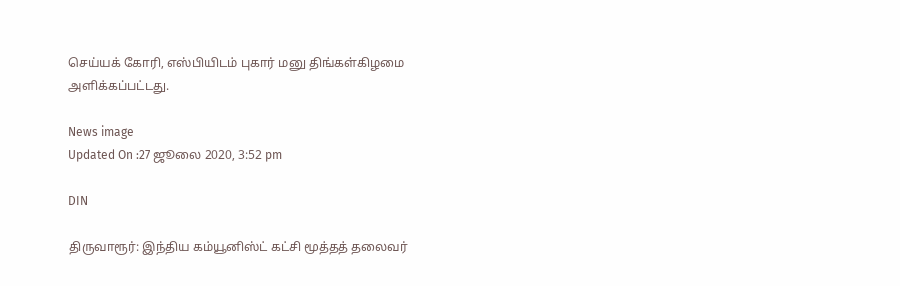செய்யக் கோரி, எஸ்பியிடம் புகார் மனு திங்கள்கிழமை அளிக்கப்பட்டது.

News image
Updated On :27 ஜூலை 2020, 3:52 pm

DIN

திருவாரூர்: இந்திய கம்யூனிஸ்ட் கட்சி மூத்தத் தலைவர்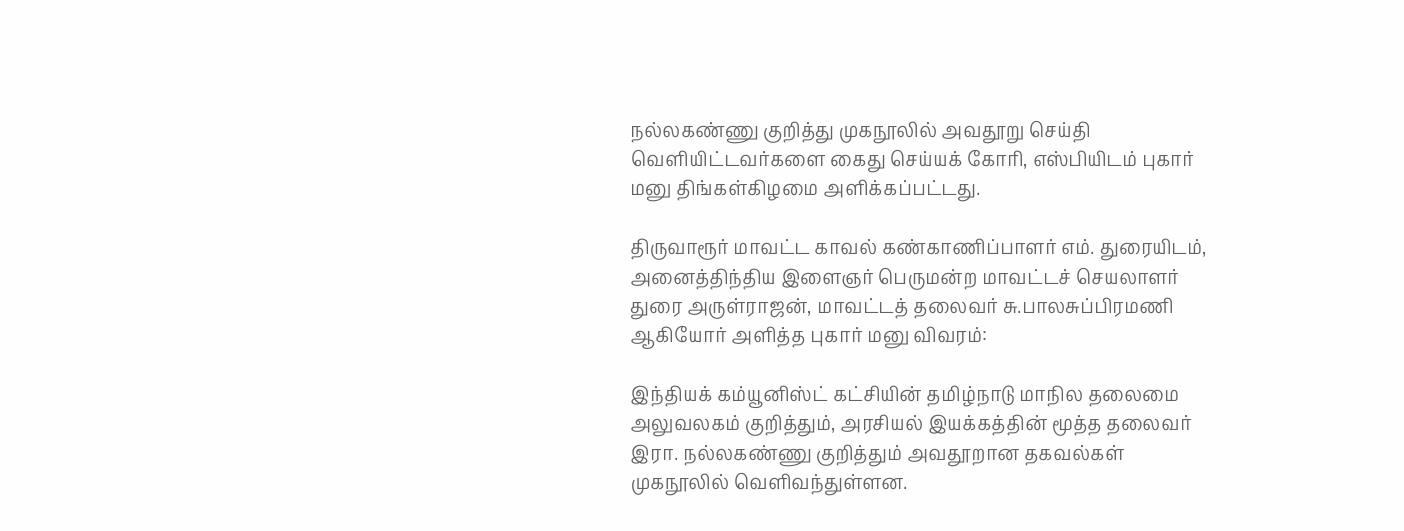நல்லகண்ணு குறித்து முகநூலில் அவதூறு செய்தி வெளியிட்டவர்களை கைது செய்யக் கோரி, எஸ்பியிடம் புகார் மனு திங்கள்கிழமை அளிக்கப்பட்டது.

திருவாரூர் மாவட்ட காவல் கண்காணிப்பாளர் எம். துரையிடம், அனைத்திந்திய இளைஞர் பெருமன்ற மாவட்டச் செயலாளர் துரை அருள்ராஜன், மாவட்டத் தலைவர் சு.பாலசுப்பிரமணி ஆகியோர் அளித்த புகார் மனு விவரம்:

இந்தியக் கம்யூனிஸ்ட் கட்சியின் தமிழ்நாடு மாநில தலைமை அலுவலகம் குறித்தும், அரசியல் இயக்கத்தின் மூத்த தலைவர் இரா. நல்லகண்ணு குறித்தும் அவதூறான தகவல்கள் முகநூலில் வெளிவந்துள்ளன.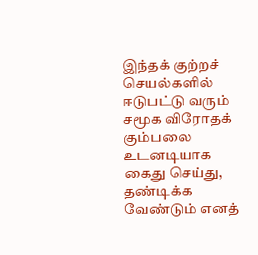இந்தக் குற்றச் செயல்களில் ஈடுபட்டு வரும் சமூக விரோதக் கும்பலை உடனடியாக கைது செய்து, தண்டிக்க வேண்டும் எனத்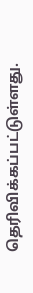தெரிவிக்கப்பட்டுள்ளது.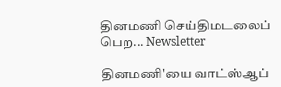தினமணி செய்திமடலைப் பெற... Newsletter

தினமணி'யை வாட்ஸ்ஆப்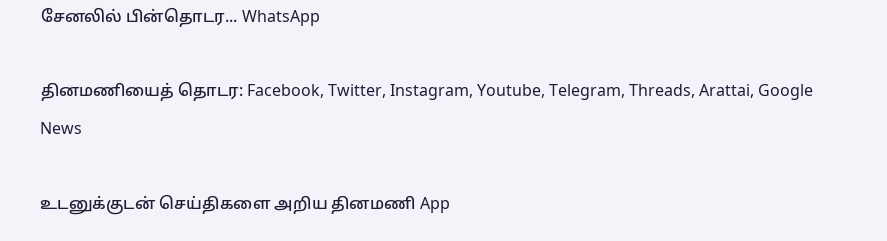சேனலில் பின்தொடர... WhatsApp

தினமணியைத் தொடர: Facebook, Twitter, Instagram, Youtube, Telegram, Threads, Arattai, Google News

உடனுக்குடன் செய்திகளை அறிய தினமணி App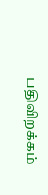பதிவிறக்கம்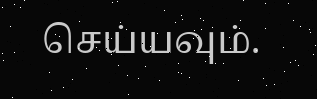செய்யவும்.